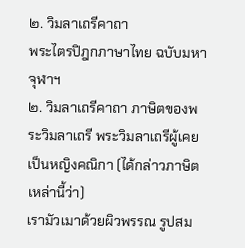๒. วิมลาเถรีคาถา
พระไตรปิฎกภาษาไทย ฉบับมหาจุฬาฯ
๒. วิมลาเถรีคาถา ภาษิตของพระวิมลาเถรี พระวิมลาเถรีผู้เคยเป็นหญิงคณิกา (ได้กล่าวภาษิตเหล่านี้ว่า)
เรามัวเมาด้วยผิวพรรณ รูปสม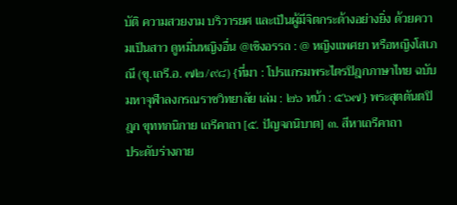บัติ ความสวยงาม บริวารยศ และเป็นผู้มีจิตกระด้างอย่างยิ่ง ด้วยความเป็นสาว ดูหมิ่นหญิงอื่น @เชิงอรรถ : @ หญิงแพศยา หรือหญิงโสเภณี (ขุ.เถรี.อ. ๗๒/๙๘) {ที่มา : โปรแกรมพระไตรปิฎกภาษาไทย ฉบับมหาจุฬาลงกรณราชวิทยาลัย เล่ม : ๒๖ หน้า : ๕๖๗} พระสุตตันตปิฎก ขุททกนิกาย เถรีคาถา [๕. ปัญจกนิบาต] ๓. สีหาเถรีคาถา
ประดับร่างกาย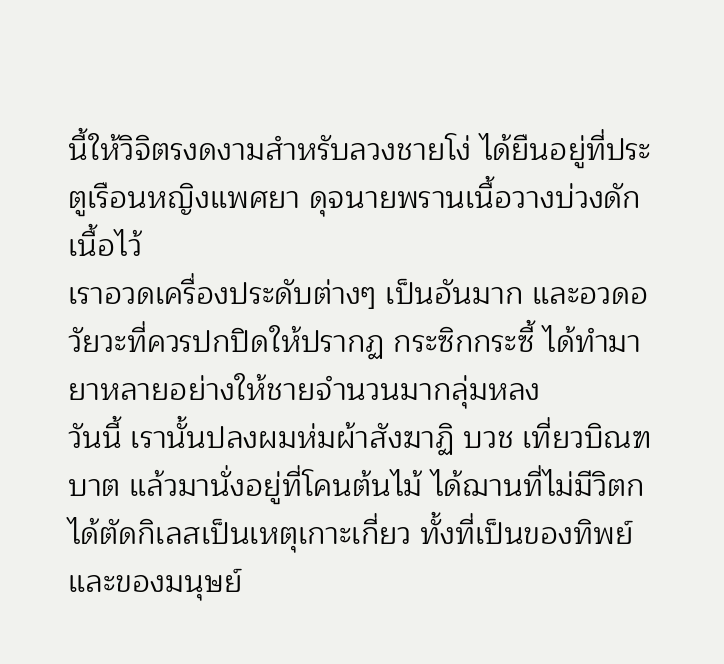นี้ให้วิจิตรงดงามสำหรับลวงชายโง่ ได้ยืนอยู่ที่ประตูเรือนหญิงแพศยา ดุจนายพรานเนื้อวางบ่วงดักเนื้อไว้
เราอวดเครื่องประดับต่างๆ เป็นอันมาก และอวดอวัยวะที่ควรปกปิดให้ปรากฏ กระซิกกระซี้ ได้ทำมายาหลายอย่างให้ชายจำนวนมากลุ่มหลง
วันนี้ เรานั้นปลงผมห่มผ้าสังฆาฏิ บวช เที่ยวบิณฑบาต แล้วมานั่งอยู่ที่โคนต้นไม้ ได้ฌานที่ไม่มีวิตก
ได้ตัดกิเลสเป็นเหตุเกาะเกี่ยว ทั้งที่เป็นของทิพย์และของมนุษย์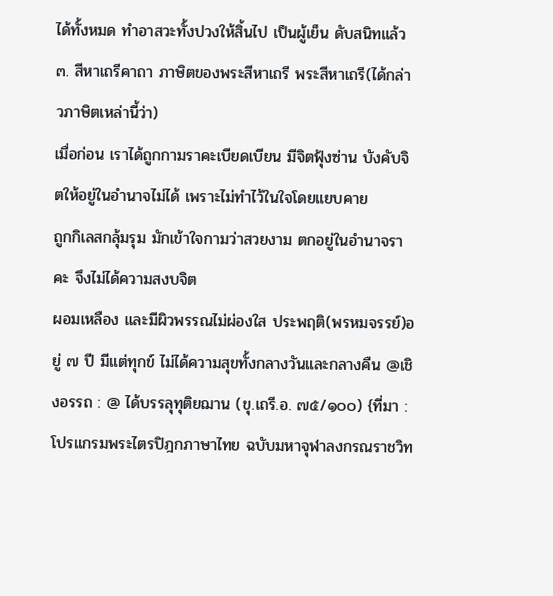ได้ทั้งหมด ทำอาสวะทั้งปวงให้สิ้นไป เป็นผู้เย็น ดับสนิทแล้ว ๓. สีหาเถรีคาถา ภาษิตของพระสีหาเถรี พระสีหาเถรี(ได้กล่าวภาษิตเหล่านี้ว่า)
เมื่อก่อน เราได้ถูกกามราคะเบียดเบียน มีจิตฟุ้งซ่าน บังคับจิตให้อยู่ในอำนาจไม่ได้ เพราะไม่ทำไว้ในใจโดยแยบคาย
ถูกกิเลสกลุ้มรุม มักเข้าใจกามว่าสวยงาม ตกอยู่ในอำนาจราคะ จึงไม่ได้ความสงบจิต
ผอมเหลือง และมีผิวพรรณไม่ผ่องใส ประพฤติ(พรหมจรรย์)อยู่ ๗ ปี มีแต่ทุกข์ ไม่ได้ความสุขทั้งกลางวันและกลางคืน @เชิงอรรถ : @ ได้บรรลุทุติยฌาน (ขุ.เถรี.อ. ๗๕/๑๐๐) {ที่มา : โปรแกรมพระไตรปิฎกภาษาไทย ฉบับมหาจุฬาลงกรณราชวิท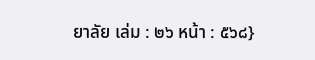ยาลัย เล่ม : ๒๖ หน้า : ๕๖๘}